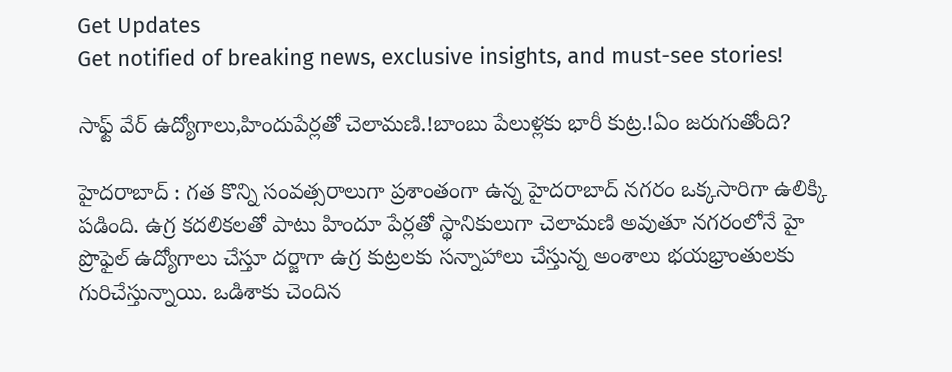Get Updates
Get notified of breaking news, exclusive insights, and must-see stories!

సాఫ్ట్ వేర్‌ ఉద్యోగాలు,హిందుపేర్లతో చెలామణి.!బాంబు పేలుళ్లకు భారీ కుట్ర.!ఏం జరుగుతోంది?

హైదరాబాద్ : గత కొన్ని సంవత్సరాలుగా ప్రశాంతంగా ఉన్న హైదరాబాద్ నగరం ఒక్కసారిగా ఉలిక్కి పడింది. ఉగ్ర కదలికలతో పాటు హిందూ పేర్లతో స్థానికులుగా చెలామణి అవుతూ నగరంలోనే హై ప్రొఫైల్ ఉద్యోగాలు చేస్తూ దర్జాగా ఉగ్ర కుట్రలకు సన్నాహాలు చేస్తున్న అంశాలు భయభ్రాంతులకు గురిచేస్తున్నాయి. ఒడిశాకు చెందిన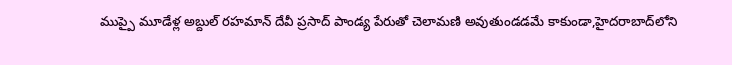ముప్పై మూడేళ్ల అబ్దుల్‌‌ రహమాన్‌‌ దేవీ ప్రసాద్ పాండ్య పేరుతో చెలామణి అవుతుండడమే కాకుండా,హైదరాబాద్‌‌లోని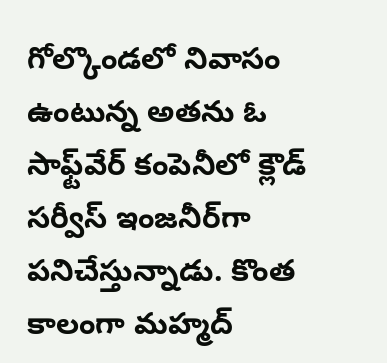గోల్కొండలో నివాసం ఉంటున్న అతను ఓ సాఫ్ట్‌‌వేర్ కంపెనీలో క్లౌడ్ సర్వీస్ ఇంజనీర్‌‌‌‌గా పనిచేస్తున్నాడు. కొంత కాలంగా మహ్మద్‌‌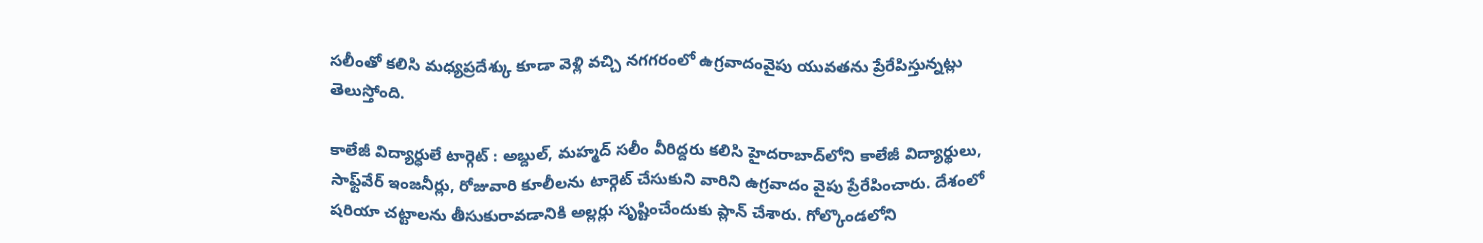సలీంతో కలిసి మధ్యప్రదేశ్కు కూడా వెళ్లి వచ్చి నగగరంలో ఉగ్రవాదంవైపు యువతను ప్రేరేపిస్తున్నట్లు తెలుస్తోంది.

కాలేజీ విద్యార్ధులే టార్గెట్ : అబ్దుల్, మహ్మద్ సలీం వీరిద్దరు కలిసి హైదరాబాద్‌‌లోని కాలేజీ విద్యార్థులు, సాఫ్ట్‌‌వేర్ ఇంజనీర్లు, రోజువారి కూలీలను టార్గెట్ చేసుకుని వారిని ఉగ్రవాదం వైపు ప్రేరేపించారు. దేశంలో షరియా చట్టాలను తీసుకురావడానికి అల్లర్లు సృష్టించేందుకు ప్లాన్ చేశారు. గోల్కొండలోని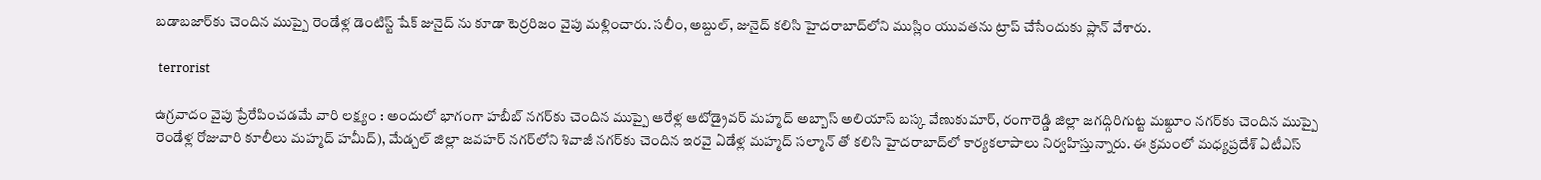బడాబజార్‌‌‌‌కు చెందిన ముప్పై రెండేళ్ల డెంటిస్ట్‌‌ షేక్ జునైద్‌‌ ను కూడా టెర్రరిజం వైపు మళ్లించారు. సలీం, అబ్దుల్, జునైద్ కలిసి హైదరాబాద్‌‌లోని ముస్లిం యువతను ట్రాప్ చేసేందుకు ప్లాన్ వేశారు.

 terrorist

ఉగ్రవాదం వైపు ప్రేరేపించడమే వారి లక్ష్యం : అందులో భాగంగా హబీబ్‌‌ నగర్‌‌‌‌కు చెందిన ముప్పై ఆరేళ్ల ఆటోడ్రైవర్‌‌‌‌ మహ్మద్ అబ్బాస్‌‌ అలియాస్‌‌ బస్క వేణుకుమార్‌, రంగారెడ్డి జిల్లా జగద్గిరిగుట్ట మఖ్దూం నగర్‌‌‌‌కు చెందిన ముప్పై రెండేళ్ల రోజువారి కూలీలు మహ్మద్ హమీద్‌), మేడ్చల్‌‌ జిల్లా జవహర్‌‌‌‌ నగర్‌‌లోని శివాజీ నగర్‌‌‌‌కు చెందిన ఇరవై ఏడేళ్ల మహ్మద్‌‌ సల్మాన్‌‌ తో కలిసి హైదరాబాద్‌‌లో కార్యకలాపాలు నిర్వహిస్తున్నారు. ఈ క్రమంలో మధ్యప్రదేశ్ ఏటీఎస్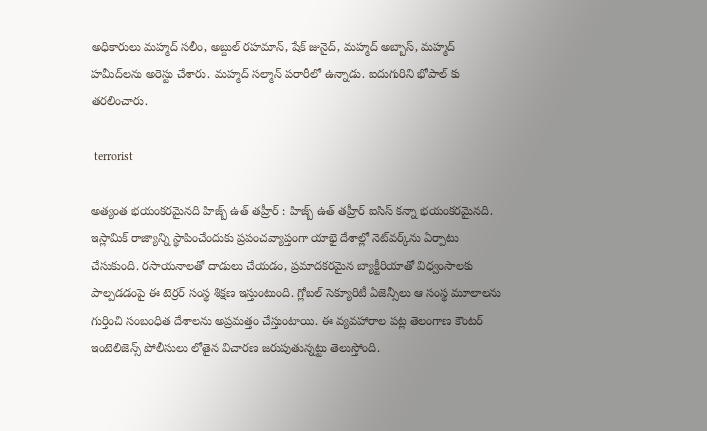అధికారులు మహ్మద్ సలీం, అబ్దుల్ రహమాన్‌‌, షేక్ జునైద్‌‌, మహ్మద్‌‌ అబ్బాస్‌‌, మహ్మద్ హమీద్‌‌లను అరెస్టు చేశారు. మహ్మద్‌‌ సల్మాన్‌‌ పరారీలో ఉన్నాడు. ఐదుగురిని భోపాల్‌‌ కు తరలించారు.

 terrorist

అత్యంత భయంకరమైనది హిజ్బ్ ఉత్ తహ్రీర్ : హిజ్బ్‌‌ ఉత్‌‌ తహ్రీర్‌‌‌‌ ఐసిస్ కన్నా భయంకరమైనది. ఇస్లామిక్‌‌ రాజ్యాన్ని స్థాపించేందుకు ప్రపంచవ్యాప్తంగా యాభై దేశాల్లో నెట్‌‌వర్క్‌‌ను ఏర్పాటు చేసుకుంది. రసాయనాలతో దాడులు చేయడం, ప్రమాదకరమైన బ్యాక్టీరియాతో విధ్వంసాలకు పాల్పడడంపై ఈ టెర్రర్ సంస్థ శిక్షణ ఇస్తుంటుంది. గ్లోబల్‌‌ సెక్యూరిటీ ఏజెన్సీలు ఆ సంస్థ మూలాలను గుర్తించి సంబంధిత దేశాలను అప్రమత్తం చేస్తుంటాయి. ఈ వ్యవహారాల పట్ల తెలంగాణ కౌంటర్ ఇంటెలిజెన్స్ పోలీసులు లోతైన విచారణ జరుపుతున్నట్టు తెలుస్తోంది.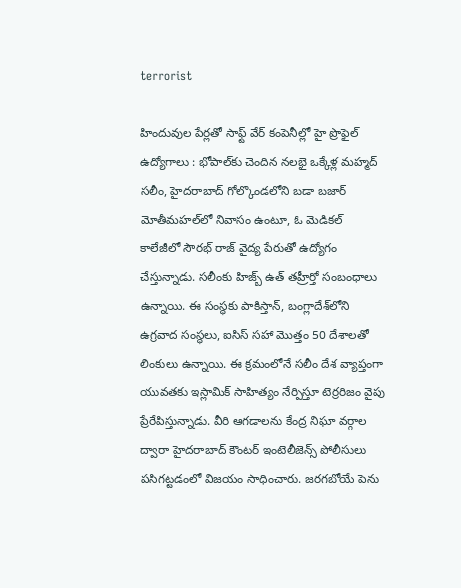terrorist

హిందువుల పేర్లతో సాఫ్ట్ వేర్ కంపెనీల్లో హై ప్రొఫైల్‌‌ ఉద్యోగాలు : భోపాల్‌‌కు చెందిన నలభై ఒక్కేళ్ల మహ్మద్‌‌ సలీం, హైదరాబాద్‌‌ గోల్కొండలోని బడా బజార్ మోతీమహల్‌‌లో నివాసం ఉంటూ, ఓ మెడికల్ కాలేజీలో సౌరభ్‌‌ రాజ్‌‌ వైద్య పేరుతో ఉద్యోగం చేస్తున్నాడు. సలీంకు హిజ్బ్‌‌ ఉత్‌‌ తహ్రీర్తో సంబంధాలు ఉన్నాయి. ఈ సంస్థకు పాకిస్తాన్‌‌, బంగ్లాదేశ్‌‌లోని ఉగ్రవాద సంస్థలు, ఐసిస్ సహా మొత్తం 50 దేశాలతో లింకులు ఉన్నాయి. ఈ క్రమంలోనే సలీం దేశ వ్యాప్తంగా యువతకు ఇస్లామిక్ సాహిత్యం నేర్పిస్తూ టెర్రరిజం వైపు ప్రేరేపిస్తున్నాడు. వీరి ఆగడాలను కేంద్ర నిఘా వర్గాల ద్వారా హైదరాబాద్ కౌంటర్ ఇంటెలీజెన్స్ పోలీసులు పసిగట్టడంలో విజయం సాధించారు. జరగబోయే పెను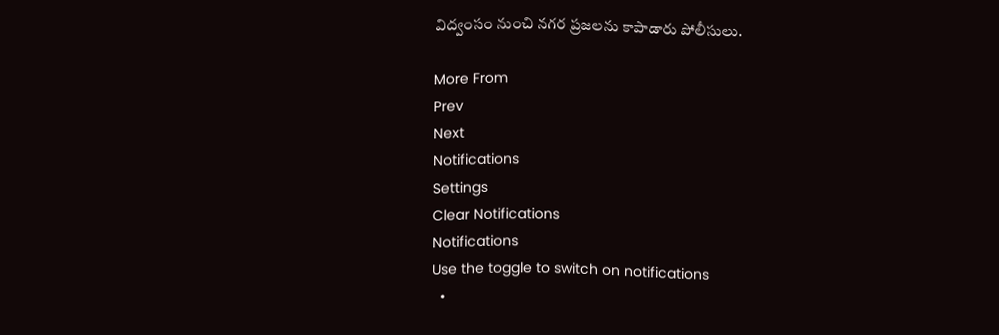విద్వంసం నుంచి నగర ప్రజలను కాపాడారు పోలీసులు.

More From
Prev
Next
Notifications
Settings
Clear Notifications
Notifications
Use the toggle to switch on notifications
  •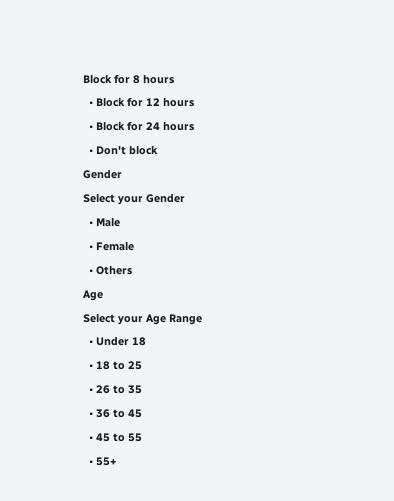Block for 8 hours
  • Block for 12 hours
  • Block for 24 hours
  • Don't block
Gender
Select your Gender
  • Male
  • Female
  • Others
Age
Select your Age Range
  • Under 18
  • 18 to 25
  • 26 to 35
  • 36 to 45
  • 45 to 55
  • 55+